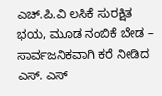ಎಚ್.ಪಿ.ವಿ ಲಸಿಕೆ ಸುರಕ್ಷಿತ ಭಯ, ಮೂಡ ನಂಬಿಕೆ ಬೇಡ – ಸಾರ್ವಜನಿಕವಾಗಿ ಕರೆ ನೀಡಿದ ಎಸ್. ಎಸ್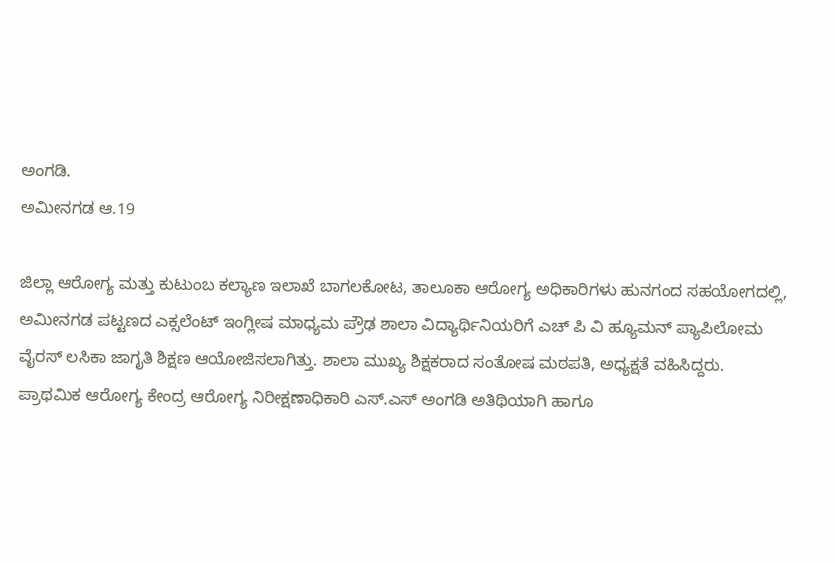ಅಂಗಡಿ.
ಅಮೀನಗಡ ಆ.19

ಜಿಲ್ಲಾ ಆರೋಗ್ಯ ಮತ್ತು ಕುಟುಂಬ ಕಲ್ಯಾಣ ಇಲಾಖೆ ಬಾಗಲಕೋಟ, ತಾಲೂಕಾ ಆರೋಗ್ಯ ಅಧಿಕಾರಿಗಳು ಹುನಗಂದ ಸಹಯೋಗದಲ್ಲಿ, ಅಮೀನಗಡ ಪಟ್ಟಣದ ಎಕ್ಸಲೆಂಟ್ ಇಂಗ್ಲೀಷ ಮಾಧ್ಯಮ ಪ್ರೌಢ ಶಾಲಾ ವಿದ್ಯಾರ್ಥಿನಿಯರಿಗೆ ಎಚ್ ಪಿ ವಿ ಹ್ಯೂಮನ್ ಪ್ಯಾಪಿಲೋಮ ವೈರಸ್ ಲಸಿಕಾ ಜಾಗೃತಿ ಶಿಕ್ಷಣ ಆಯೋಜಿಸಲಾಗಿತ್ತು. ಶಾಲಾ ಮುಖ್ಯ ಶಿಕ್ಷಕರಾದ ಸಂತೋಷ ಮಠಪತಿ, ಅಧ್ಯಕ್ಷತೆ ವಹಿಸಿದ್ದರು.
ಪ್ರಾಥಮಿಕ ಆರೋಗ್ಯ ಕೇಂದ್ರ ಆರೋಗ್ಯ ನಿರೀಕ್ಷಣಾಧಿಕಾರಿ ಎಸ್.ಎಸ್ ಅಂಗಡಿ ಅತಿಥಿಯಾಗಿ ಹಾಗೂ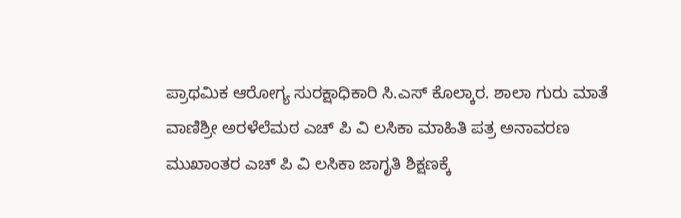ಪ್ರಾಥಮಿಕ ಆರೋಗ್ಯ ಸುರಕ್ಷಾಧಿಕಾರಿ ಸಿ.ಎಸ್ ಕೊಲ್ಕಾರ. ಶಾಲಾ ಗುರು ಮಾತೆ ವಾಣಿಶ್ರೀ ಅರಳೆಲೆಮಠ ಎಚ್ ಪಿ ವಿ ಲಸಿಕಾ ಮಾಹಿತಿ ಪತ್ರ ಅನಾವರಣ ಮುಖಾಂತರ ಎಚ್ ಪಿ ವಿ ಲಸಿಕಾ ಜಾಗೃತಿ ಶಿಕ್ಷಣಕ್ಕೆ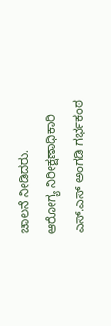ಚಾಲನೆ ನೀಡಿದರು.
ಆರೋಗ್ಯ ನಿರೀಕ್ಷಣಾಧಿಕಾರಿ ಎಸ್.ಎಸ್ ಅಂಗಡಿ ಗರ್ಭಕಂಠ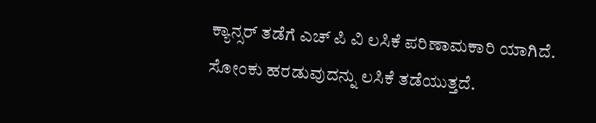ಕ್ಯಾನ್ಸರ್ ತಡೆಗೆ ಎಚ್ ಪಿ ವಿ ಲಸಿಕೆ ಪರಿಣಾಮಕಾರಿ ಯಾಗಿದೆ. ಸೋಂಕು ಹರಡುವುದನ್ನು ಲಸಿಕೆ ತಡೆಯುತ್ತದೆ.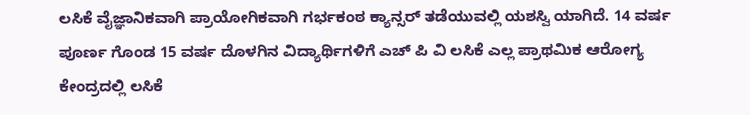ಲಸಿಕೆ ವೈಜ್ಞಾನಿಕವಾಗಿ ಪ್ರಾಯೋಗಿಕವಾಗಿ ಗರ್ಭಕಂಠ ಕ್ಯಾನ್ಸರ್ ತಡೆಯುವಲ್ಲಿ ಯಶಸ್ವಿ ಯಾಗಿದೆ. 14 ವರ್ಷ ಪೂರ್ಣ ಗೊಂಡ 15 ವರ್ಷ ದೊಳಗಿನ ವಿದ್ಯಾರ್ಥಿಗಳಿಗೆ ಎಚ್ ಪಿ ವಿ ಲಸಿಕೆ ಎಲ್ಲ ಪ್ರಾಥಮಿಕ ಆರೋಗ್ಯ ಕೇಂದ್ರದಲ್ಲಿ ಲಸಿಕೆ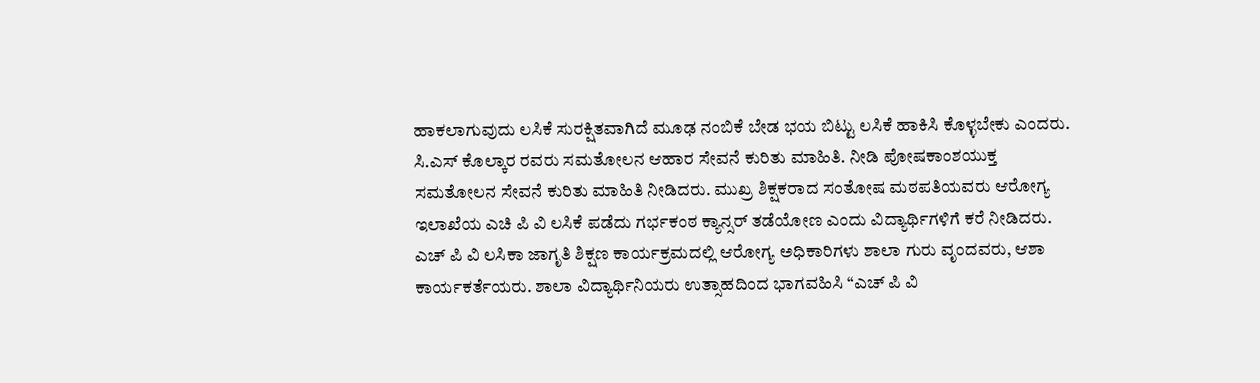ಹಾಕಲಾಗುವುದು ಲಸಿಕೆ ಸುರಕ್ಷಿತವಾಗಿದೆ ಮೂಢ ನಂಬಿಕೆ ಬೇಡ ಭಯ ಬಿಟ್ಟು ಲಸಿಕೆ ಹಾಕಿಸಿ ಕೊಳ್ಳಬೇಕು ಎಂದರು.
ಸಿ.ಎಸ್ ಕೊಲ್ಕಾರ ರವರು ಸಮತೋಲನ ಆಹಾರ ಸೇವನೆ ಕುರಿತು ಮಾಹಿತಿ. ನೀಡಿ ಪೋಷಕಾಂಶಯುಕ್ತ ಸಮತೋಲನ ಸೇವನೆ ಕುರಿತು ಮಾಹಿತಿ ನೀಡಿದರು. ಮುಖ್ರ ಶಿಕ್ಷಕರಾದ ಸಂತೋಷ ಮಠಪತಿಯವರು ಆರೋಗ್ಯ ಇಲಾಖೆಯ ಎಚಿ ಪಿ ವಿ ಲಸಿಕೆ ಪಡೆದು ಗರ್ಭಕಂಠ ಕ್ಯಾನ್ಸರ್ ತಡೆಯೋಣ ಎಂದು ವಿದ್ಯಾರ್ಥಿಗಳಿಗೆ ಕರೆ ನೀಡಿದರು.
ಎಚ್ ಪಿ ವಿ ಲಸಿಕಾ ಜಾಗೃತಿ ಶಿಕ್ಷಣ ಕಾರ್ಯಕ್ರಮದಲ್ಲಿ ಆರೋಗ್ಯ ಅಧಿಕಾರಿಗಳು ಶಾಲಾ ಗುರು ವೃಂದವರು, ಆಶಾ ಕಾರ್ಯಕರ್ತೆಯರು. ಶಾಲಾ ವಿದ್ಯಾರ್ಥಿನಿಯರು ಉತ್ಸಾಹದಿಂದ ಭಾಗವಹಿಸಿ “ಎಚ್ ಪಿ ವಿ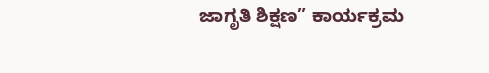ಜಾಗೃತಿ ಶಿಕ್ಷಣ” ಕಾರ್ಯಕ್ರಮ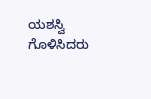ಯಶಸ್ವಿ ಗೊಳಿಸಿದರು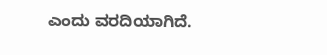ಎಂದು ವರದಿಯಾಗಿದೆ.